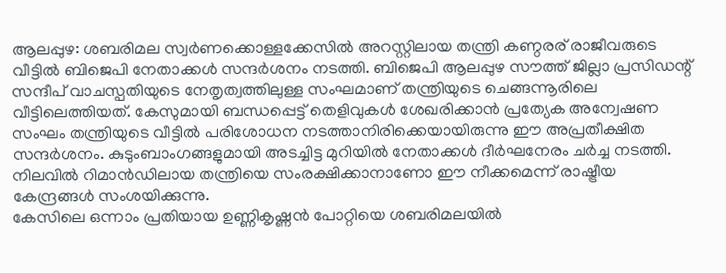ആലപ്പുഴ: ശബരിമല സ്വർണക്കൊള്ളക്കേസിൽ അറസ്റ്റിലായ തന്ത്രി കണ്ഠരര് രാജീവരുടെ വീട്ടിൽ ബിജെപി നേതാക്കൾ സന്ദർശനം നടത്തി. ബിജെപി ആലപ്പുഴ സൗത്ത് ജില്ലാ പ്രസിഡന്റ് സന്ദീപ് വാചസ്പതിയുടെ നേതൃത്വത്തിലുള്ള സംഘമാണ് തന്ത്രിയുടെ ചെങ്ങന്നൂരിലെ വീട്ടിലെത്തിയത്. കേസുമായി ബന്ധപ്പെട്ട് തെളിവുകൾ ശേഖരിക്കാൻ പ്രത്യേക അന്വേഷണ സംഘം തന്ത്രിയുടെ വീട്ടിൽ പരിശോധന നടത്താനിരിക്കെയായിരുന്നു ഈ അപ്രതീക്ഷിത സന്ദർശനം. കുടുംബാംഗങ്ങളുമായി അടച്ചിട്ട മുറിയിൽ നേതാക്കൾ ദീർഘനേരം ചർച്ച നടത്തി. നിലവിൽ റിമാൻഡിലായ തന്ത്രിയെ സംരക്ഷിക്കാനാണോ ഈ നീക്കമെന്ന് രാഷ്ട്രീയ കേന്ദ്രങ്ങൾ സംശയിക്കുന്നു.
കേസിലെ ഒന്നാം പ്രതിയായ ഉണ്ണികൃഷ്ണൻ പോറ്റിയെ ശബരിമലയിൽ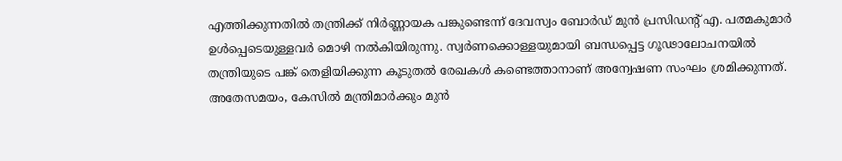എത്തിക്കുന്നതിൽ തന്ത്രിക്ക് നിർണ്ണായക പങ്കുണ്ടെന്ന് ദേവസ്വം ബോർഡ് മുൻ പ്രസിഡന്റ് എ. പത്മകുമാർ ഉൾപ്പെടെയുള്ളവർ മൊഴി നൽകിയിരുന്നു. സ്വർണക്കൊള്ളയുമായി ബന്ധപ്പെട്ട ഗൂഢാലോചനയിൽ തന്ത്രിയുടെ പങ്ക് തെളിയിക്കുന്ന കൂടുതൽ രേഖകൾ കണ്ടെത്താനാണ് അന്വേഷണ സംഘം ശ്രമിക്കുന്നത്. അതേസമയം, കേസിൽ മന്ത്രിമാർക്കും മുൻ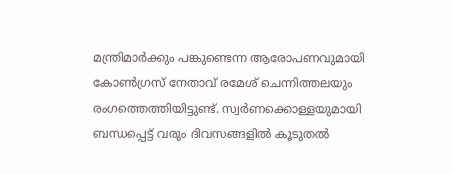മന്ത്രിമാർക്കും പങ്കുണ്ടെന്ന ആരോപണവുമായി കോൺഗ്രസ് നേതാവ് രമേശ് ചെന്നിത്തലയും രംഗത്തെത്തിയിട്ടുണ്ട്. സ്വർണക്കൊള്ളയുമായി ബന്ധപ്പെട്ട് വരും ദിവസങ്ങളിൽ കൂടുതൽ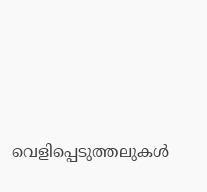വെളിപ്പെടുത്തലുകൾ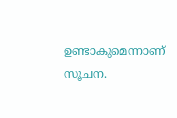ഉണ്ടാകുമെന്നാണ് സൂചന.